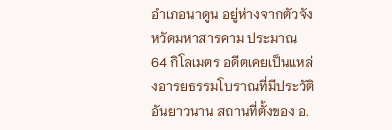อําเภอนาดูน อยู่ห่างจากตัวจังหวัดมหาสารคาม ประมาณ 64 กิโลเมตร อดีตเคยเป็นแหล่งอารยธรรมโบราณที่มีประวัติ อันยาวนาน สถานที่ตั้งของ อ.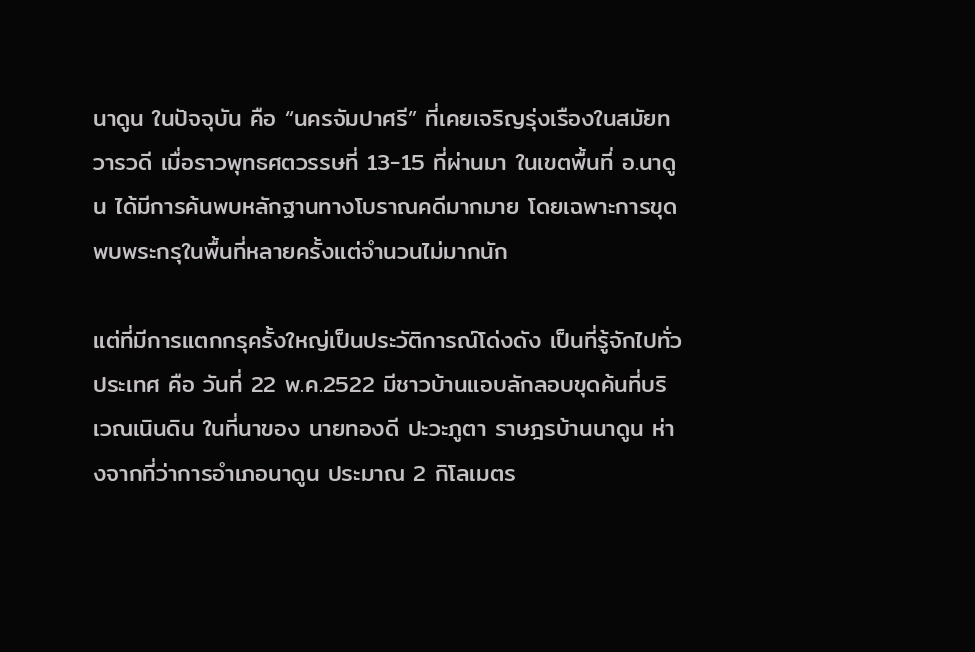นาดูน ในปัจจุบัน คือ “นครจัมปาศรี” ที่เคยเจริญรุ่งเรืองในสมัยทวารวดี เมื่อราวพุทธศตวรรษที่ 13-15 ที่ผ่านมา ในเขตพื้นที่ อ.นาดูน ได้มีการค้นพบหลักฐานทางโบราณคดีมากมาย โดยเฉพาะการขุดพบพระกรุในพื้นที่หลายครั้งแต่จำนวนไม่มากนัก

แต่ที่มีการแตกกรุครั้งใหญ่เป็นประวัติการณ์โด่งดัง เป็นที่รู้จักไปทั่วประเทศ คือ วันที่ 22 พ.ค.2522 มีชาวบ้านแอบลักลอบขุดค้นที่บริเวณเนินดิน ในที่นาของ นายทองดี ปะวะภูตา ราษฎรบ้านนาดูน ห่างจากที่ว่าการอำเภอนาดูน ประมาณ 2 กิโลเมตร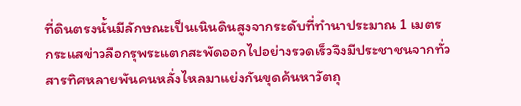ที่ดินตรงนั้นมีลักษณะเป็นเนินดินสูงจากระดับที่ทำนาประมาณ 1 เมตร
กระแสข่าวลือกรุพระแตกสะพัดออกไปอย่างรวดเร็วจึงมีประชาชนจากทั่วสารทิศหลายพันคนหลั่งไหลมาแย่งกันขุดค้นหาวัตถุ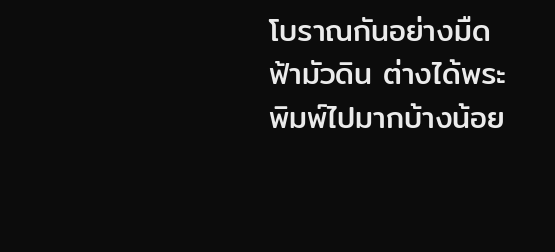โบราณกันอย่างมืดฟ้ามัวดิน ต่างได้พระพิมพ์ไปมากบ้างน้อย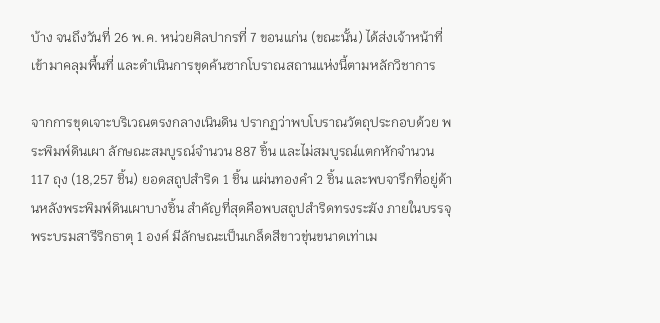บ้าง จนถึงวันที่ 26 พ.ค. หน่วยศิลปากรที่ 7 ขอนแก่น (ขณะนั้น) ได้ส่งเจ้าหน้าที่เข้ามาคลุมพื้นที่ และดำเนินการขุดค้นซากโบราณสถานแห่งนี้ตามหลักวิชาการ

จากการขุดเจาะบริเวณตรงกลางเนินดิน ปรากฏว่าพบโบราณวัตถุประกอบด้วย พระพิมพ์ดินเผา ลักษณะสมบูรณ์จำนวน 887 ชิ้น และไม่สมบูรณ์แตกหักจำนวน 117 ถุง (18,257 ชิ้น) ยอดสถูปสำริด 1 ชิ้น แผ่นทองคำ 2 ชิ้น และพบจารึกที่อยู่ด้านหลังพระพิมพ์ดินเผาบางชิ้น สำคัญที่สุดคือพบสถูปสำริดทรงระฆัง ภายในบรรจุพระบรมสารีริกธาตุ 1 องค์ มีลักษณะเป็นเกล็ดสีขาวขุ่นขนาดเท่าเม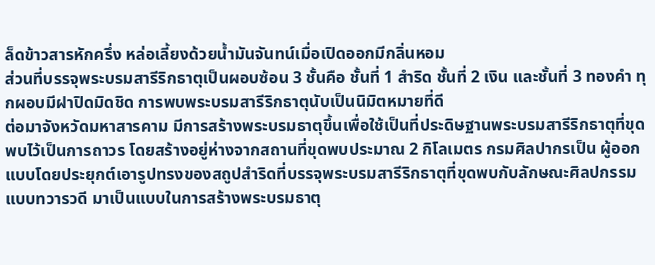ล็ดข้าวสารหักครึ่ง หล่อเลี้ยงด้วยน้ำมันจันทน์เมื่อเปิดออกมีกลิ่นหอม
ส่วนที่บรรจุพระบรมสารีริกธาตุเป็นผอบซ้อน 3 ชั้นคือ ชั้นที่ 1 สำริด ชั้นที่ 2 เงิน และชั้นที่ 3 ทองคำ ทุกผอบมีฝาปิดมิดชิด การพบพระบรมสารีริกธาตุนับเป็นนิมิตหมายที่ดี
ต่อมาจังหวัดมหาสารคาม มีการสร้างพระบรมธาตุขึ้นเพื่อใช้เป็นที่ประดิษฐานพระบรมสารีริกธาตุที่ขุดพบไว้เป็นการถาวร โดยสร้างอยู่ห่างจากสถานที่ขุดพบประมาณ 2 กิโลเมตร กรมศิลปากรเป็น ผู้ออกแบบโดยประยุกต์เอารูปทรงของสถูปสำริดที่บรรจุพระบรมสารีริกธาตุที่ขุดพบกับลักษณะศิลปกรรมแบบทวารวดี มาเป็นแบบในการสร้างพระบรมธาตุ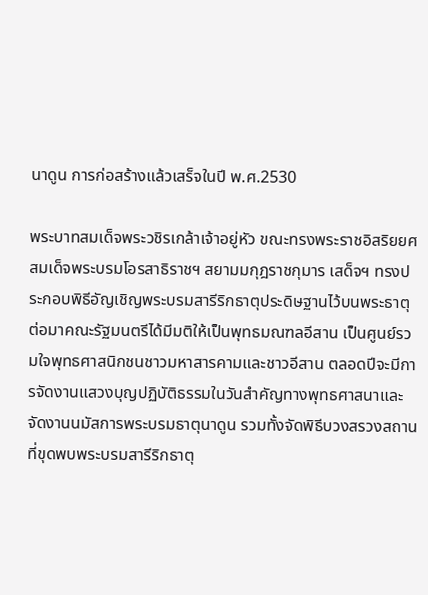นาดูน การก่อสร้างแล้วเสร็จในปี พ.ศ.2530

พระบาทสมเด็จพระวชิรเกล้าเจ้าอยู่หัว ขณะทรงพระราชอิสริยยศสมเด็จพระบรมโอรสาธิราชฯ สยามมกุฎราชกุมาร เสด็จฯ ทรงประกอบพิธีอัญเชิญพระบรมสารีริกธาตุประดิษฐานไว้บนพระธาตุ
ต่อมาคณะรัฐมนตรีได้มีมติให้เป็นพุทธมณฑลอีสาน เป็นศูนย์รวมใจพุทธศาสนิกชนชาวมหาสารคามและชาวอีสาน ตลอดปีจะมีการจัดงานแสวงบุญปฏิบัติธรรมในวันสำคัญทางพุทธศาสนาและจัดงานนมัสการพระบรมธาตุนาดูน รวมทั้งจัดพิธีบวงสรวงสถานที่ขุดพบพระบรมสารีริกธาตุ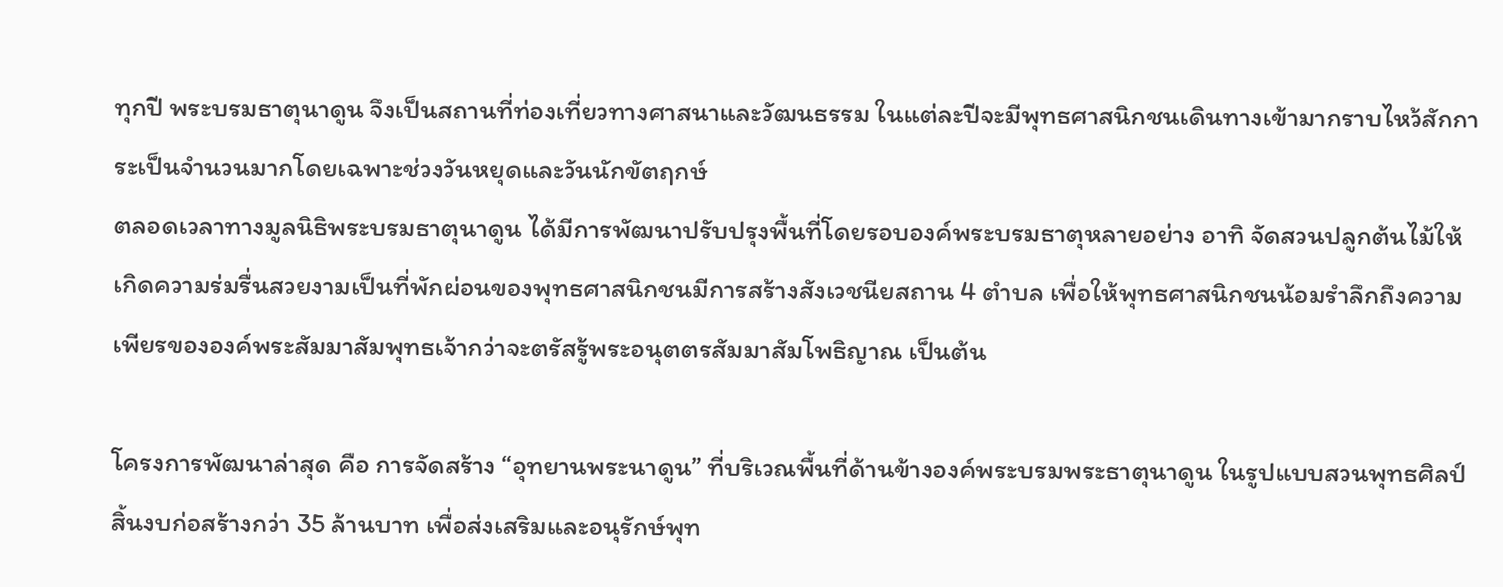ทุกปี พระบรมธาตุนาดูน จึงเป็นสถานที่ท่องเที่ยวทางศาสนาและวัฒนธรรม ในแต่ละปีจะมีพุทธศาสนิกชนเดินทางเข้ามากราบไหว้สักการะเป็นจำนวนมากโดยเฉพาะช่วงวันหยุดและวันนักขัตฤกษ์
ตลอดเวลาทางมูลนิธิพระบรมธาตุนาดูน ได้มีการพัฒนาปรับปรุงพื้นที่โดยรอบองค์พระบรมธาตุหลายอย่าง อาทิ จัดสวนปลูกต้นไม้ให้เกิดความร่มรื่นสวยงามเป็นที่พักผ่อนของพุทธศาสนิกชนมีการสร้างสังเวชนียสถาน 4 ตำบล เพื่อให้พุทธศาสนิกชนน้อมรำลึกถึงความเพียรขององค์พระสัมมาสัมพุทธเจ้ากว่าจะตรัสรู้พระอนุตตรสัมมาสัมโพธิญาณ เป็นต้น

โครงการพัฒนาล่าสุด คือ การจัดสร้าง “อุทยานพระนาดูน” ที่บริเวณพื้นที่ด้านข้างองค์พระบรมพระธาตุนาดูน ในรูปแบบสวนพุทธศิลป์ สิ้นงบก่อสร้างกว่า 35 ล้านบาท เพื่อส่งเสริมและอนุรักษ์พุท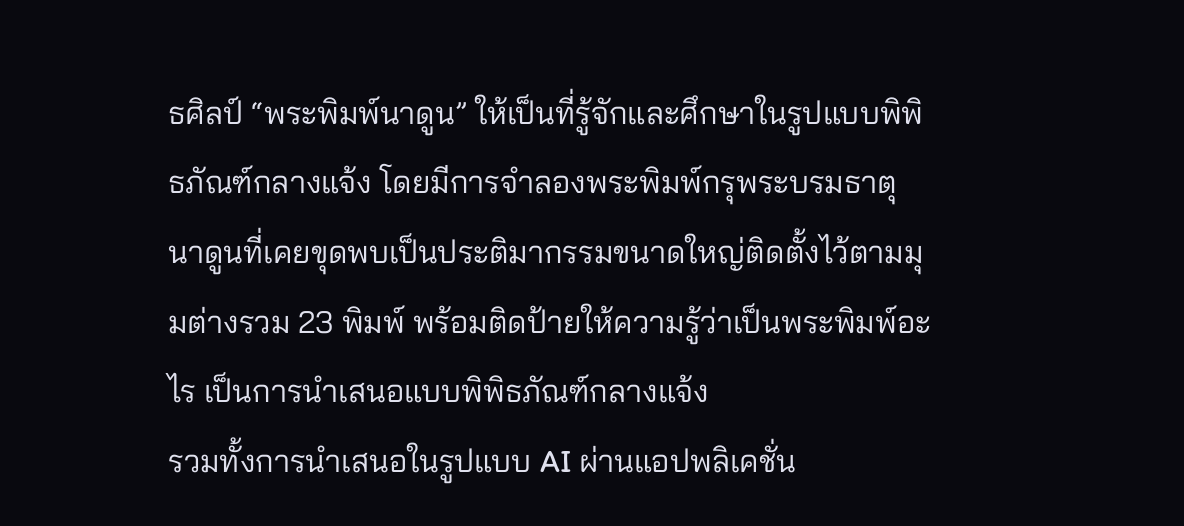ธศิลป์ “พระพิมพ์นาดูน” ให้เป็นที่รู้จักและศึกษาในรูปแบบพิพิธภัณฑ์กลางแจ้ง โดยมีการจำลองพระพิมพ์กรุพระบรมธาตุนาดูนที่เคยขุดพบเป็นประติมากรรมขนาดใหญ่ติดตั้งไว้ตามมุมต่างรวม 23 พิมพ์ พร้อมติดป้ายให้ความรู้ว่าเป็นพระพิมพ์อะไร เป็นการนำเสนอแบบพิพิธภัณฑ์กลางแจ้ง
รวมทั้งการนำเสนอในรูปแบบ AI ผ่านแอปพลิเคชั่น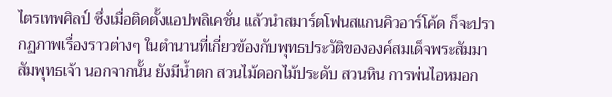ไตรเทพศิลป์ ซึ่งเมื่อติดตั้งแอปพลิเคชั่น แล้วนำสมาร์ตโฟนสแกนคิวอาร์โค้ด ก็จะปรากฏภาพเรื่องราวต่างๆ ในตำนานที่เกี่ยวข้องกับพุทธประวัติขององค์สมเด็จพระสัมมาสัมพุทธเจ้า นอกจากนั้น ยังมีน้ำตก สวนไม้ดอกไม้ประดับ สวนหิน การพ่นไอหมอก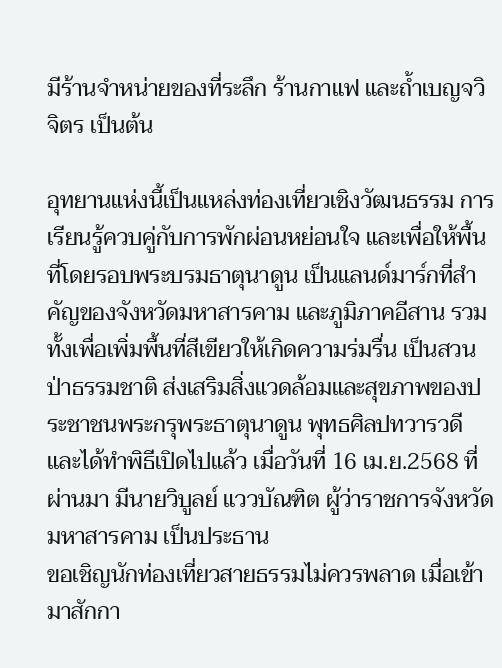มีร้านจำหน่ายของที่ระลึก ร้านกาแฟ และถ้ำเบญจวิจิตร เป็นต้น

อุทยานแห่งนี้เป็นแหล่งท่องเที่ยวเชิงวัฒนธรรม การเรียนรู้ควบคู่กับการพักผ่อนหย่อนใจ และเพื่อให้พื้นที่โดยรอบพระบรมธาตุนาดูน เป็นแลนด์มาร์กที่สำคัญของจังหวัดมหาสารคาม และภูมิภาคอีสาน รวมทั้งเพื่อเพิ่มพื้นที่สีเขียวให้เกิดความร่มรื่น เป็นสวนป่าธรรมชาติ ส่งเสริมสิ่งแวดล้อมและสุขภาพของประชาชนพระกรุพระธาตุนาดูน พุทธศิลปทวารวดี และได้ทำพิธีเปิดไปแล้ว เมื่อวันที่ 16 เม.ย.2568 ที่ผ่านมา มีนายวิบูลย์ แววบัณฑิต ผู้ว่าราชการจังหวัดมหาสารคาม เป็นประธาน
ขอเชิญนักท่องเที่ยวสายธรรมไม่ควรพลาด เมื่อเข้ามาสักกา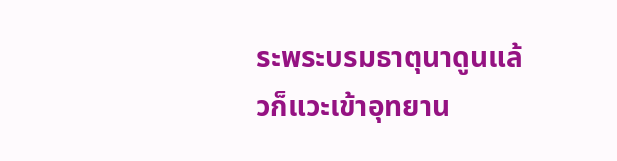ระพระบรมธาตุนาดูนแล้วก็แวะเข้าอุทยาน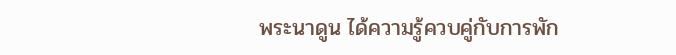พระนาดูน ได้ความรู้ควบคู่กับการพัก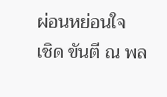ผ่อนหย่อนใจ
เชิด ขันตี ณ พล